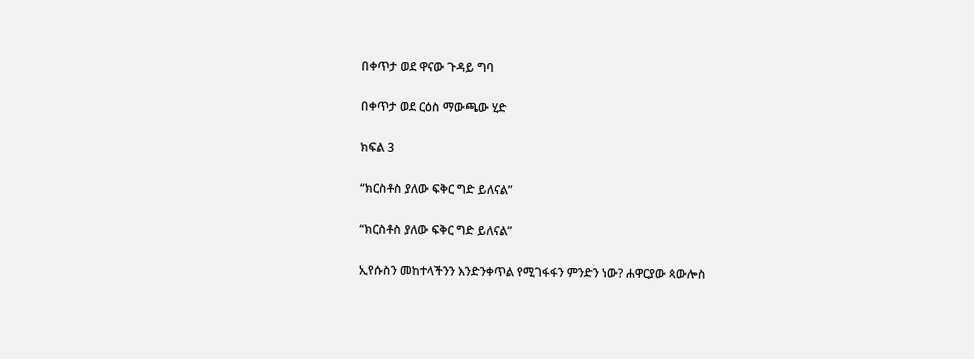በቀጥታ ወደ ዋናው ጉዳይ ግባ

በቀጥታ ወደ ርዕስ ማውጫው ሂድ

ክፍል 3

“ክርስቶስ ያለው ፍቅር ግድ ይለናል”

“ክርስቶስ ያለው ፍቅር ግድ ይለናል”

ኢየሱስን መከተላችንን እንድንቀጥል የሚገፋፋን ምንድን ነው? ሐዋርያው ጳውሎስ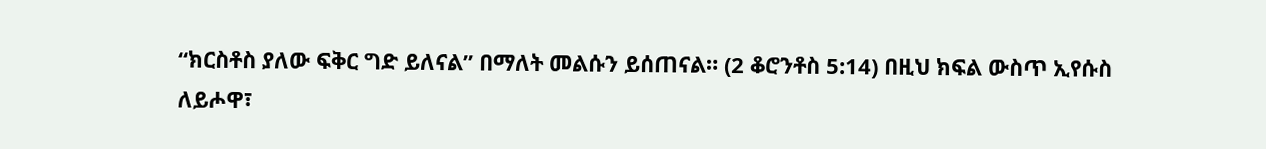“ክርስቶስ ያለው ፍቅር ግድ ይለናል” በማለት መልሱን ይሰጠናል። (2 ቆሮንቶስ 5:14) በዚህ ክፍል ውስጥ ኢየሱስ ለይሖዋ፣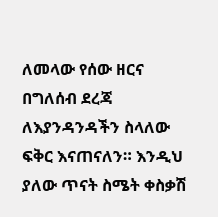ለመላው የሰው ዘርና በግለሰብ ደረጃ ለእያንዳንዳችን ስላለው ፍቅር እናጠናለን። እንዲህ ያለው ጥናት ስሜት ቀስቃሽ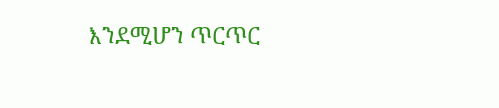እንደሚሆን ጥርጥር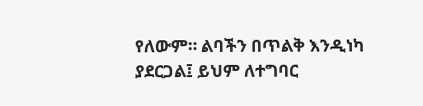የለውም። ልባችን በጥልቅ እንዲነካ ያደርጋል፤ ይህም ለተግባር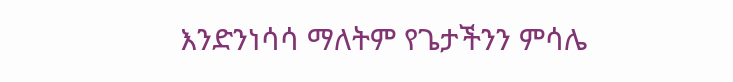እንድንነሳሳ ማለትም የጌታችንን ምሳሌ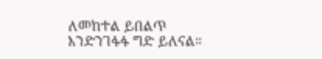ለመከተል ይበልጥ እንድንገፋፋ ግድ ይለናል።